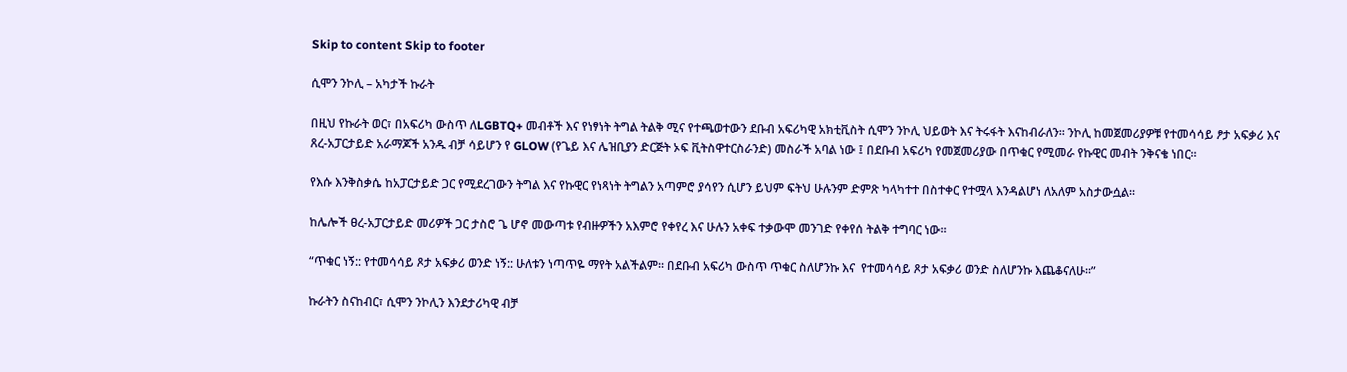Skip to content Skip to footer

ሲሞን ንኮሊ – አካታች ኩራት

በዚህ የኩራት ወር፣ በአፍሪካ ውስጥ ለLGBTQ+ መብቶች እና የነፃነት ትግል ትልቅ ሚና የተጫወተውን ደቡብ አፍሪካዊ አክቲቪስት ሲሞን ንኮሊ ህይወት እና ትሩፋት እናከብራለን። ንኮሊ ከመጀመሪያዎቹ የተመሳሳይ ፆታ አፍቃሪ እና ጸረ-አፓርታይድ አራማጆች አንዱ ብቻ ሳይሆን የ GLOW (የጌይ እና ሌዝቢያን ድርጅት ኦፍ ቪትስዋተርስራንድ) መስራች አባል ነው ፤ በደቡብ አፍሪካ የመጀመሪያው በጥቁር የሚመራ የኩዊር መብት ንቅናቄ ነበር።

የእሱ እንቅስቃሴ ከአፓርታይድ ጋር የሚደረገውን ትግል እና የኩዊር የነጻነት ትግልን አጣምሮ ያሳየን ሲሆን ይህም ፍትህ ሁሉንም ድምጽ ካላካተተ በስተቀር የተሟላ እንዳልሆነ ለአለም አስታውሷል።

ከሌሎች ፀረ-አፓርታይድ መሪዎች ጋር ታስሮ ጌ ሆኖ መውጣቱ የብዙዎችን አእምሮ የቀየረ እና ሁሉን አቀፍ ተቃውሞ መንገድ የቀየሰ ትልቅ ተግባር ነው።

“ጥቁር ነኝ:: የተመሳሳይ ጾታ አፍቃሪ ወንድ ነኝ:: ሁለቱን ነጣጥዬ ማየት አልችልም። በደቡብ አፍሪካ ውስጥ ጥቁር ስለሆንኩ እና  የተመሳሳይ ጾታ አፍቃሪ ወንድ ስለሆንኩ እጨቆናለሁ።”

ኩራትን ስናከብር፣ ሲሞን ንኮሊን እንደታሪካዊ ብቻ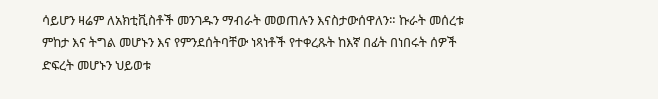ሳይሆን ዛሬም ለአክቲቪስቶች መንገዱን ማብራት መወጠሉን እናስታውሰዋለን። ኩራት መሰረቱ ምከታ እና ትግል መሆኑን እና የምንደሰትባቸው ነጻነቶች የተቀረጹት ከእኛ በፊት በነበሩት ሰዎች ድፍረት መሆኑን ህይወቱ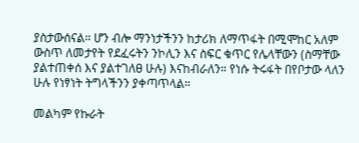ያስታውሰናል። ሆን ብሎ ማንነታችንን ከታሪክ ለማጥፋት በሚሞከር አለም ውስጥ ለመታየት የደፈሩትን ንኮሊን እና ስፍር ቁጥር የሌላቸውን (ስማቸው ያልተጠቀሰ እና ያልተገለፀ ሁሉ) እናከብራለን። የነሱ ትሩፋት በየቦታው ላለን ሁሉ የነፃነት ትግላችንን ያቀጣጥላል።

መልካም የኩራት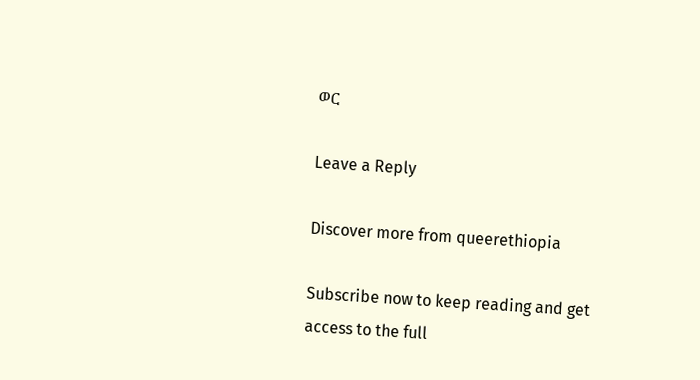ወር

Leave a Reply

Discover more from queerethiopia

Subscribe now to keep reading and get access to the full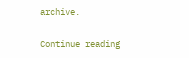archive.

Continue reading